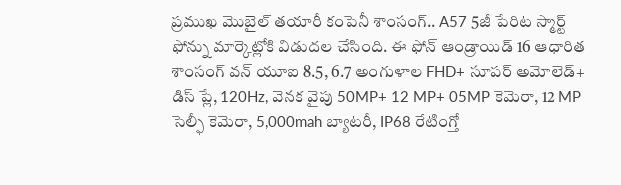ప్రముఖ మొబైల్ తయారీ కంపెనీ శాంసంగ్.. A57 5జీ పేరిట స్మార్ట్ ఫోన్ను మార్కెట్లోకి విడుదల చేసింది. ఈ ఫోన్ ఆండ్రాయిడ్ 16 ఆధారిత శాంసంగ్ వన్ యూఐ 8.5, 6.7 అంగుళాల FHD+ సూపర్ అమోలెడ్+ డిస్ ప్లే, 120Hz, వెనక వైపు 50MP+ 12 MP+ 05MP కెమెరా, 12 MP సెల్ఫీ కెమెరా, 5,000mah బ్యాటరీ, IP68 రేటింగ్తో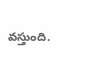వస్తుంది.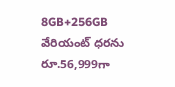8GB+256GB వేరియంట్ ధరను రూ.56,999గా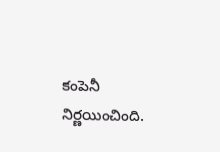కంపెనీ నిర్ణయించింది.